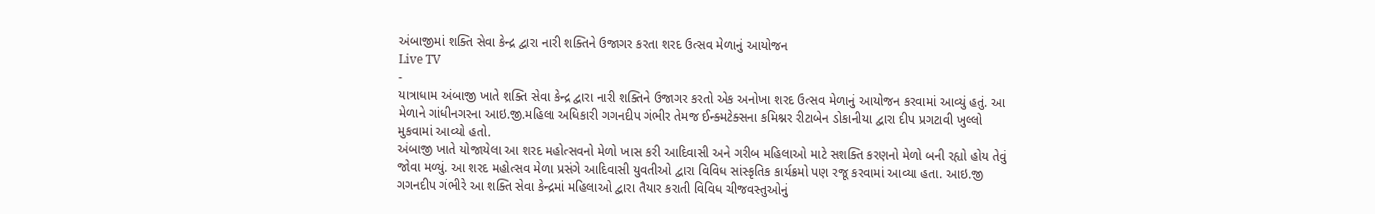અંબાજીમાં શક્તિ સેવા કેન્દ્ર દ્વારા નારી શક્તિને ઉજાગર કરતા શરદ ઉત્સવ મેળાનું આયોજન
Live TV
-
યાત્રાધામ અંબાજી ખાતે શક્તિ સેવા કેન્દ્ર દ્વારા નારી શક્તિને ઉજાગર કરતો એક અનોખા શરદ ઉત્સવ મેળાનું આયોજન કરવામાં આવ્યું હતું. આ મેળાને ગાંધીનગરના આઇ.જી.મહિલા અધિકારી ગગનદીપ ગંભીર તેમજ ઈન્ક્મટેક્સના કમિશ્નર રીટાબેન ડોકાનીયા દ્વારા દીપ પ્રગટાવી ખુલ્લો મુકવામાં આવ્યો હતો.
અંબાજી ખાતે યોજાયેલા આ શરદ મહોત્સવનો મેળો ખાસ કરી આદિવાસી અને ગરીબ મહિલાઓ માટે સશક્તિ કરણનો મેળો બની રહ્યો હોય તેવું જોવા મળ્યું. આ શરદ મહોત્સવ મેળા પ્રસંગે આદિવાસી યુવતીઓ દ્વારા વિવિધ સાંસ્કૃતિક કાર્યક્રમો પણ રજૂ કરવામાં આવ્યા હતા. આઇ.જી ગગનદીપ ગંભીરે આ શક્તિ સેવા કેન્દ્રમાં મહિલાઓ દ્વારા તૈયાર કરાતી વિવિધ ચીજવસ્તુઓનું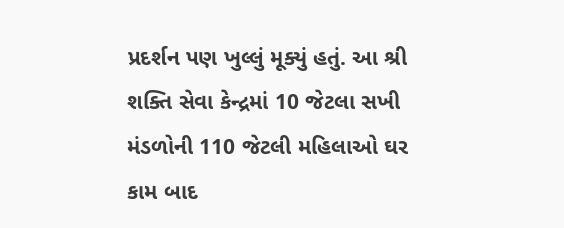પ્રદર્શન પણ ખુલ્લું મૂક્યું હતું. આ શ્રી શક્તિ સેવા કેન્દ્રમાં 10 જેટલા સખી મંડળોની 110 જેટલી મહિલાઓ ઘર કામ બાદ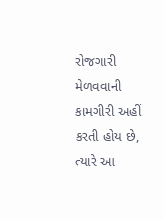રોજગારી મેળવવાની કામગીરી અહીં કરતી હોય છે, ત્યારે આ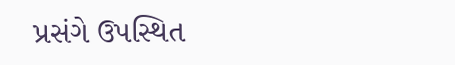પ્રસંગે ઉપસ્થિત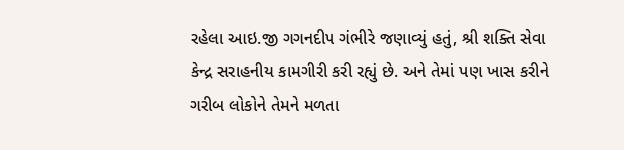રહેલા આઇ.જી ગગનદીપ ગંભીરે જણાવ્યું હતું, શ્રી શક્તિ સેવા કેન્દ્ર સરાહનીય કામગીરી કરી રહ્યું છે. અને તેમાં પણ ખાસ કરીને ગરીબ લોકોને તેમને મળતા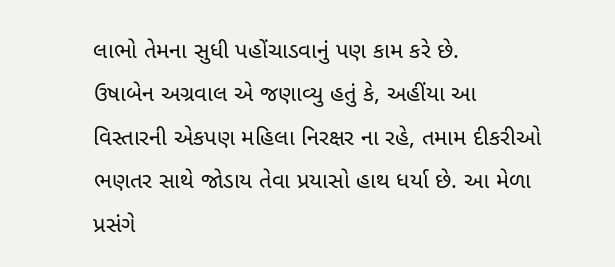લાભો તેમના સુધી પહોંચાડવાનું પણ કામ કરે છે.
ઉષાબેન અગ્રવાલ એ જણાવ્યુ હતું કે, અહીંયા આ વિસ્તારની એકપણ મહિલા નિરક્ષર ના રહે, તમામ દીકરીઓ ભણતર સાથે જોડાય તેવા પ્રયાસો હાથ ધર્યા છે. આ મેળા પ્રસંગે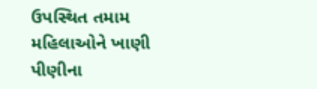ઉપસ્થિત તમામ મહિલાઓને ખાણી પીણીના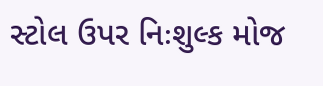સ્ટોલ ઉપર નિઃશુલ્ક મોજ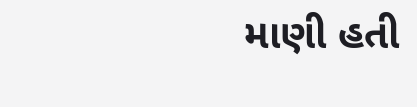માણી હતી